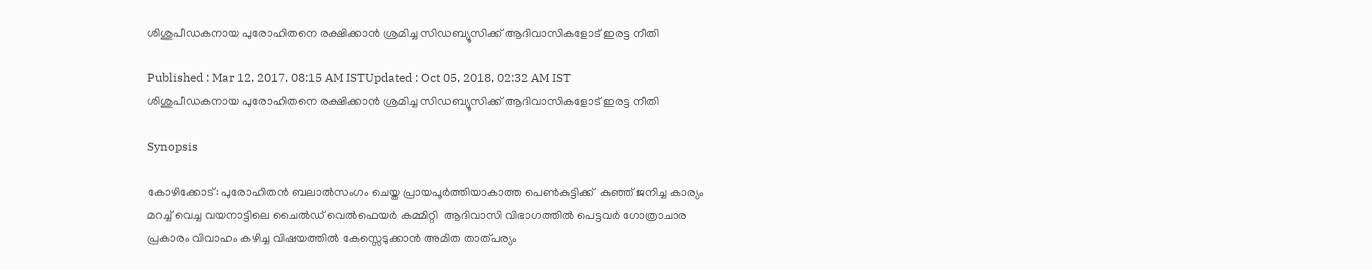ശിശുപീഡകനായ പുരോഹിതനെ രക്ഷിക്കാന്‍ ശ്രമിച്ച സിഡബ്യൂസിക്ക് ആദിവാസികളോട് ഇരട്ട നീതി

Published : Mar 12, 2017, 08:15 AM ISTUpdated : Oct 05, 2018, 02:32 AM IST
ശിശുപീഡകനായ പുരോഹിതനെ രക്ഷിക്കാന്‍ ശ്രമിച്ച സിഡബ്യൂസിക്ക് ആദിവാസികളോട് ഇരട്ട നീതി

Synopsis

കോഴിക്കോട്: പുരോഹിതൻ ബലാൽസംഗം ചെയ്ത പ്രായപൂർത്തിയാകാത്ത പെൺകുട്ടിക്ക്  കുഞ്ഞ് ജനിച്ച കാര്യം മറച്ച് വെച്ച വയനാട്ടിലെ ചൈൽഡ് വെൽഫെയർ കമ്മിറ്റി  ആദിവാസി വിഭാഗത്തിൽ പെട്ടവർ ഗോത്രാചാര പ്രകാരം വിവാഹം കഴിച്ച വിഷയത്തിൽ കേസ്സെടുക്കാൻ അമിത താത്പര്യം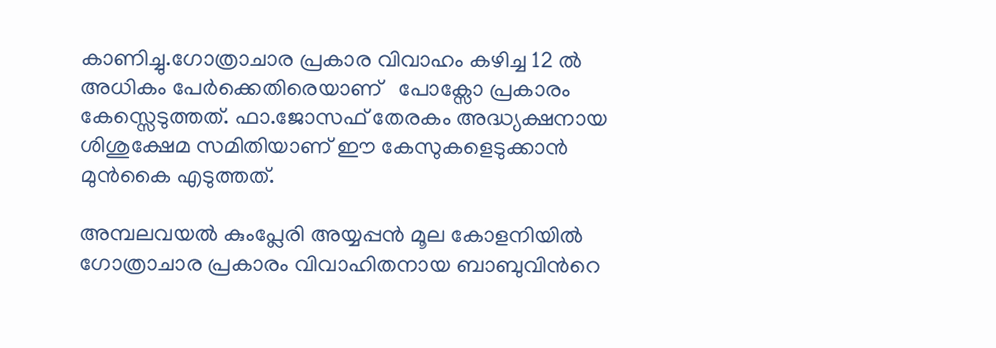കാണിച്ചു.ഗോത്രാചാര പ്രകാര വിവാഹം കഴിച്ച 12 ൽ അധികം പേർക്കെതിരെയാണ്   പോക്സോ പ്രകാരം  കേസ്സെടുത്തത്. ഫാ.ജോസഫ് തേരകം അദ്ധ്യക്ഷനായ ശിശുക്ഷേമ സമിതിയാണ് ഈ കേസുകളെടുക്കാൻ മുൻകൈ എടുത്തത്.

അമ്പലവയൽ കുംപ്ലേരി അയ്യപ്പൻ മൂല കോളനിയിൽ ഗോത്രാചാര പ്രകാരം വിവാഹിതനായ ബാബുവിന്‍റെ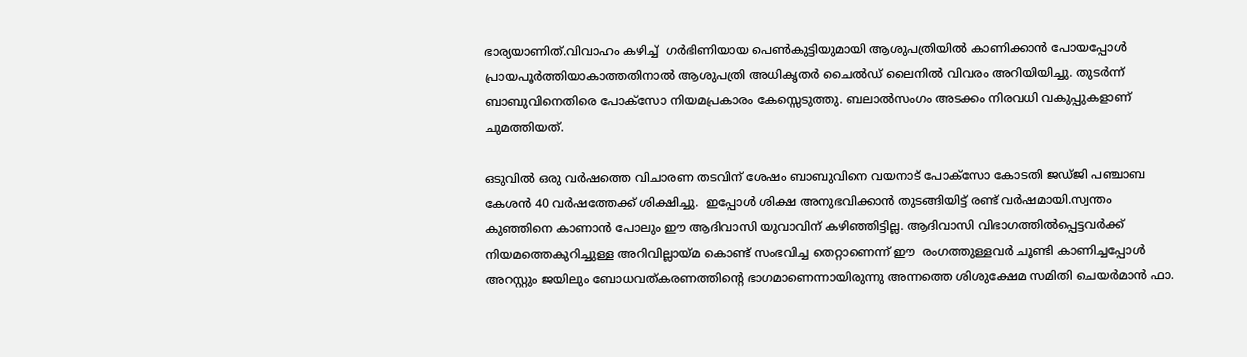ഭാര്യയാണിത്.വിവാഹം കഴിച്ച്  ഗ‍ർഭിണിയായ പെൺകുട്ടിയുമായി ആശുപത്രിയിൽ കാണിക്കാൻ പോയപ്പോൾ  പ്രായപൂർത്തിയാകാത്തതിനാൽ ആശുപത്രി അധികൃതർ ചൈൽഡ് ലൈനിൽ വിവരം അറിയിയിച്ചു. തുടർന്ന് ബാബുവിനെതിരെ പോക്സോ നിയമപ്രകാരം കേസ്സെടുത്തു. ബലാൽസംഗം അടക്കം നിരവധി വകുപ്പുകളാണ് ചുമത്തിയത്.

ഒടുവിൽ ഒരു വർഷത്തെ വിചാരണ തടവിന് ശേഷം ബാബുവിനെ വയനാട് പോക്സോ കോടതി ജഡ്ജി പഞ്ചാബ കേശൻ 40 വർഷത്തേക്ക് ശിക്ഷിച്ചു.  ഇപ്പോൾ ശിക്ഷ അനുഭവിക്കാൻ തുടങ്ങിയിട്ട് രണ്ട് വർഷമായി.സ്വന്തം കുഞ്ഞിനെ കാണാൻ പോലും ഈ ആദിവാസി യുവാവിന് കഴിഞ്ഞിട്ടില്ല. ആദിവാസി വിഭാഗത്തിൽപ്പെട്ടവർക്ക് നിയമത്തെകുറിച്ചുള്ള അറിവില്ലായ്മ കൊണ്ട് സംഭവിച്ച തെറ്റാണെന്ന് ഈ  രംഗത്തുള്ളവർ ചൂണ്ടി കാണിച്ചപ്പോൾ അറസ്റ്റും ജയിലും ബോധവത്കരണത്തിന്‍റെ ഭാഗമാണെന്നായിരുന്നു അന്നത്തെ ശിശുക്ഷേമ സമിതി ചെയർമാൻ ഫാ.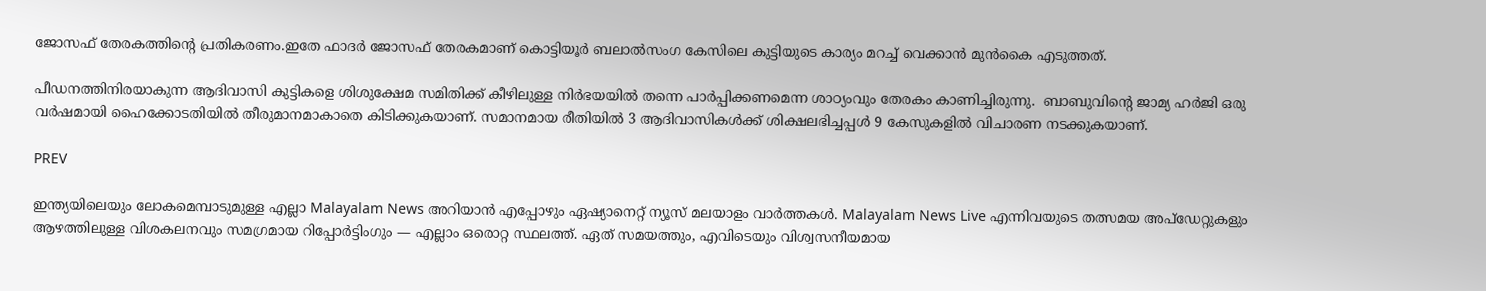ജോസഫ് തേരകത്തിന്‍റെ പ്രതികരണം.ഇതേ ഫാ‍ദർ ജോസഫ് തേരകമാണ് കൊട്ടിയൂർ ബലാൽസംഗ കേസിലെ കുട്ടിയുടെ കാര്യം മറച്ച് വെക്കാൻ മുൻകൈ എടുത്തത്.

പീഡനത്തിനിരയാകുന്ന ആദിവാസി കുട്ടികളെ ശിശുക്ഷേമ സമിതിക്ക് കീഴിലുള്ള നിർഭയയിൽ തന്നെ പാർപ്പിക്കണമെന്ന ശാഠ്യംവും തേരകം കാണിച്ചിരുന്നു.  ബാബുവിന്‍റെ ജാമ്യ ഹർജി ഒരു വർഷമായി ഹൈക്കോടതിയിൽ തീരുമാനമാകാതെ കിടിക്കുകയാണ്. സമാനമായ രീതിയിൽ 3 ആദിവാസികൾക്ക് ശിക്ഷലഭിച്ചപ്പൾ 9 കേസുകളിൽ വിചാരണ നടക്കുകയാണ്.

PREV

ഇന്ത്യയിലെയും ലോകമെമ്പാടുമുള്ള എല്ലാ Malayalam News അറിയാൻ എപ്പോഴും ഏഷ്യാനെറ്റ് ന്യൂസ് മലയാളം വാർത്തകൾ. Malayalam News Live എന്നിവയുടെ തത്സമയ അപ്‌ഡേറ്റുകളും ആഴത്തിലുള്ള വിശകലനവും സമഗ്രമായ റിപ്പോർട്ടിംഗും — എല്ലാം ഒരൊറ്റ സ്ഥലത്ത്. ഏത് സമയത്തും, എവിടെയും വിശ്വസനീയമായ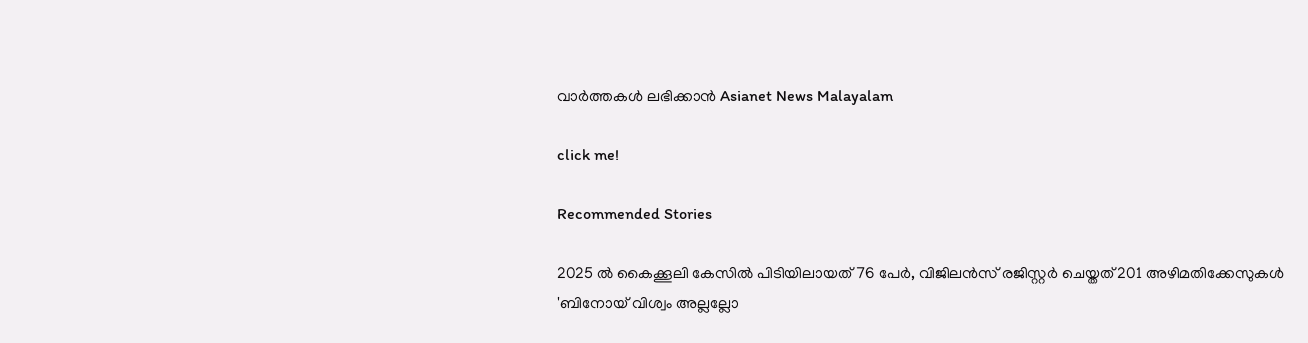വാർത്തകൾ ലഭിക്കാൻ Asianet News Malayalam

click me!

Recommended Stories

2025 ൽ കൈക്കൂലി കേസിൽ പിടിയിലായത് 76 പേർ, വിജിലൻസ് രജിസ്റ്റർ ചെയ്തത് 201 അഴിമതിക്കേസുകൾ
'ബിനോയ് വിശ്വം അല്ലല്ലോ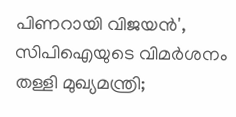പിണറായി വിജയൻ', സിപിഐയുടെ വിമർശനം തള്ളി മുഖ്യമന്ത്രി;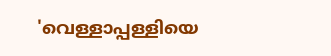'വെള്ളാപ്പള്ളിയെ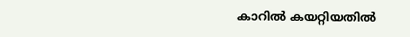കാറിൽ കയറ്റിയതിൽ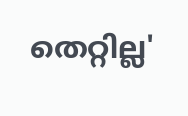തെറ്റില്ല'